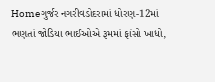Homeગુર્જર નગરીવડોદરામાં ધોરણ-12માં ભણતાં જોડિયા ભાઈઓએ રૂમમાં ફાંસો ખાધો,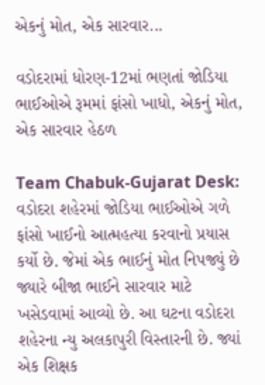એકનું મોત, એક સારવાર...

વડોદરામાં ધોરણ-12માં ભણતાં જોડિયા ભાઈઓએ રૂમમાં ફાંસો ખાધો, એકનું મોત, એક સારવાર હેઠળ

Team Chabuk-Gujarat Desk: વડોદરા શહેરમાં જોડિયા ભાઈઓએ ગળે ફાંસો ખાઈનો આત્મહત્યા કરવાનો પ્રયાસ કર્યો છે. જેમાં એક ભાઈનું મોત નિપજ્યું છે જ્યારે બીજા ભાઈને સારવાર માટે ખસેડવામાં આવ્યો છે. આ ઘટના વડોદરા શહેરના ન્યુ અલકાપુરી વિસ્તારની છે. જ્યાં એક શિક્ષક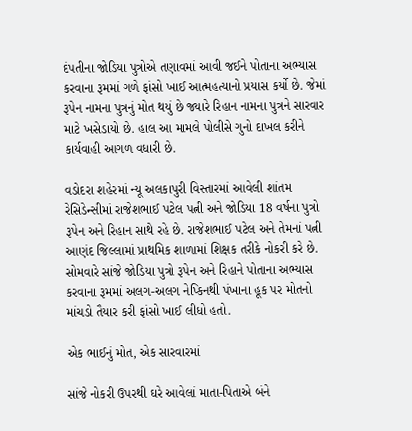દંપતીના જોડિયા પુત્રોએ તણાવમાં આવી જઈને પોતાના અભ્યાસ કરવાના રૂમમાં ગળે ફાંસો ખાઈ આત્મહત્યાનો પ્રયાસ કર્યો છે. જેમાં રૂપેન નામના પુત્રનું મોત થયું છે જ્યારે રિહાન નામના પુત્રને સારવાર માટે ખસેડાયો છે. હાલ આ મામલે પોલીસે ગુનો દાખલ કરીને કાર્યવાહી આગળ વધારી છે.

વડોદરા શહેરમાં ન્યૂ અલકાપુરી વિસ્તારમાં આવેલી શાંતમ રેસિડેન્સીમાં રાજેશભાઈ પટેલ પત્ની અને જોડિયા 18 વર્ષના પુત્રો રૂપેન અને રિહાન સાથે રહે છે. રાજેશભાઈ પટેલ અને તેમનાં પત્ની આણંદ જિલ્લામાં પ્રાથમિક શાળામાં શિક્ષક તરીકે નોકરી કરે છે. સોમવારે સાંજે જોડિયા પુત્રો રૂપેન અને રિહાને પોતાના અભ્યાસ કરવાના રૂમમાં અલગ-અલગ નેપ્કિનથી પંખાના હૂક પર મોતનો માંચડો તૈયાર કરી ફાંસો ખાઈ લીધો હતો.

એક ભાઈનું મોત, એક સારવારમાં

સાંજે નોકરી ઉપરથી ઘરે આવેલાં માતા-પિતાએ બંને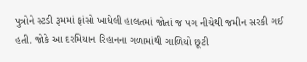પુત્રોને સ્ટડી રૂમમાં ફાંસો ખાધેલી હાલતમાં જોતાં જ પગ નીચેથી જમીન સરકી ગઈ હતી. જોકે આ દરમિયાન રિહાનના ગળામાંથી ગાળિયો છૂટી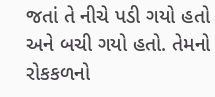જતાં તે નીચે પડી ગયો હતો અને બચી ગયો હતો. તેમનો રોકકળનો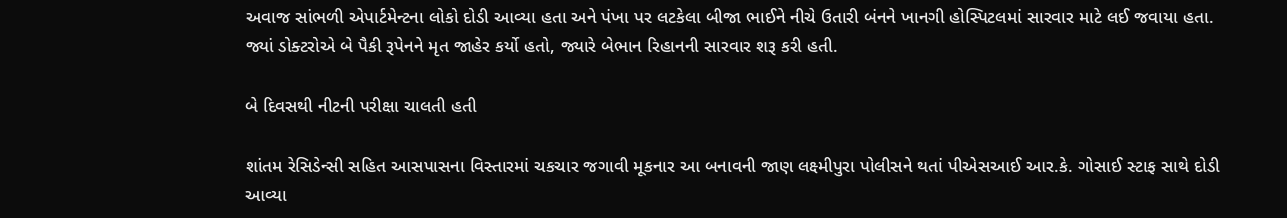અવાજ સાંભળી એપાર્ટમેન્ટના લોકો દોડી આવ્યા હતા અને પંખા પર લટકેલા બીજા ભાઈને નીચે ઉતારી બંનને ખાનગી હોસ્પિટલમાં સારવાર માટે લઈ જવાયા હતા. જ્યાં ડોક્ટરોએ બે પૈકી રૂપેનને મૃત જાહેર કર્યો હતો, જ્યારે બેભાન રિહાનની સારવાર શરૂ કરી હતી.

બે દિવસથી નીટની પરીક્ષા ચાલતી હતી

શાંતમ રેસિડેન્સી સહિત આસપાસના વિસ્તારમાં ચકચાર જગાવી મૂકનાર આ બનાવની જાણ લક્ષ્મીપુરા પોલીસને થતાં પીએસઆઈ આર.કે. ગોસાઈ સ્ટાફ સાથે દોડી આવ્યા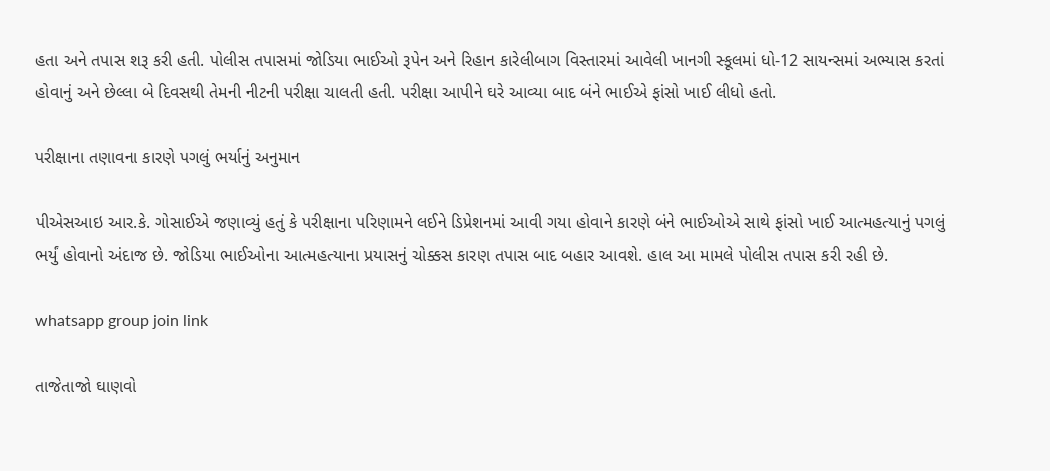હતા અને તપાસ શરૂ કરી હતી. પોલીસ તપાસમાં જોડિયા ભાઈઓ રૂપેન અને રિહાન કારેલીબાગ વિસ્તારમાં આવેલી ખાનગી સ્કૂલમાં ધો-12 સાયન્સમાં અભ્યાસ કરતાં હોવાનું અને છેલ્લા બે દિવસથી તેમની નીટની પરીક્ષા ચાલતી હતી. પરીક્ષા આપીને ઘરે આવ્યા બાદ બંને ભાઈએ ફાંસો ખાઈ લીધો હતો.

પરીક્ષાના તણાવના કારણે પગલું ભર્યાનું અનુમાન

પીએસઆઇ આર.કે. ગોસાઈએ જણાવ્યું હતું કે પરીક્ષાના પરિણામને લઈને ડિપ્રેશનમાં આવી ગયા હોવાને કારણે બંને ભાઈઓએ સાથે ફાંસો ખાઈ આત્મહત્યાનું પગલું ભર્યું હોવાનો અંદાજ છે. જોડિયા ભાઈઓના આત્મહત્યાના પ્રયાસનું ચોક્કસ કારણ તપાસ બાદ બહાર આવશે. હાલ આ મામલે પોલીસ તપાસ કરી રહી છે.

whatsapp group join link

તાજેતાજો ઘાણવો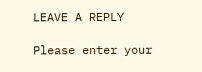LEAVE A REPLY

Please enter your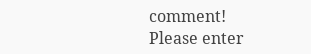comment!
Please enter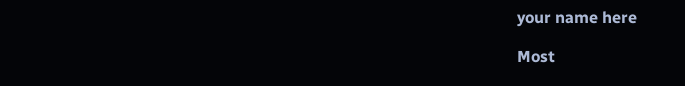your name here

Most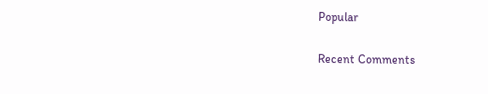Popular

Recent Comments